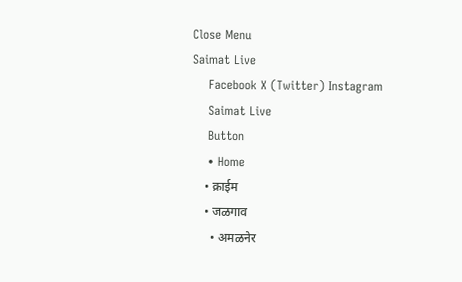Close Menu
Saimat Live
    Facebook X (Twitter) Instagram
    Saimat Live
    Button
    • Home
    • क्राईम
    • जळगाव
      • अमळनेर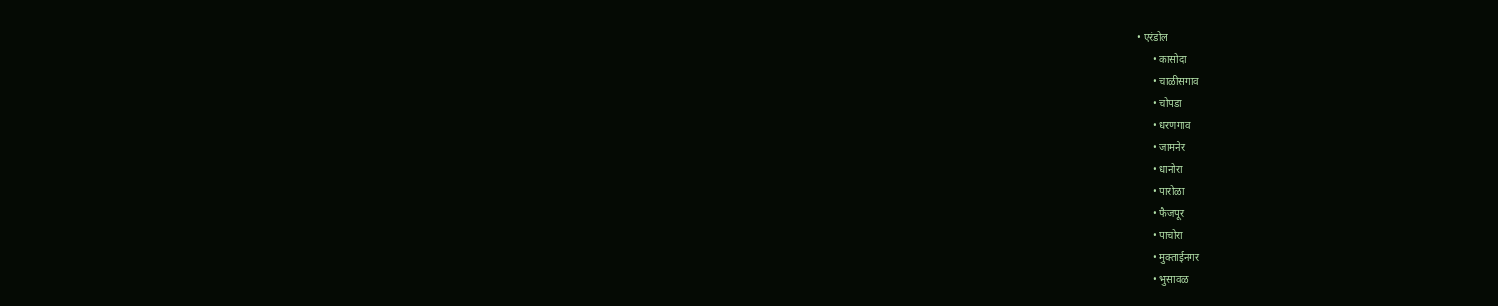• एरंडोल
      • कासोदा
      • चाळीसगाव
      • चोपडा
      • धरणगाव
      • जामनेर
      • धानोरा
      • पारोळा
      • फैजपूर
      • पाचोरा
      • मुक्ताईनगर
      • भुसावळ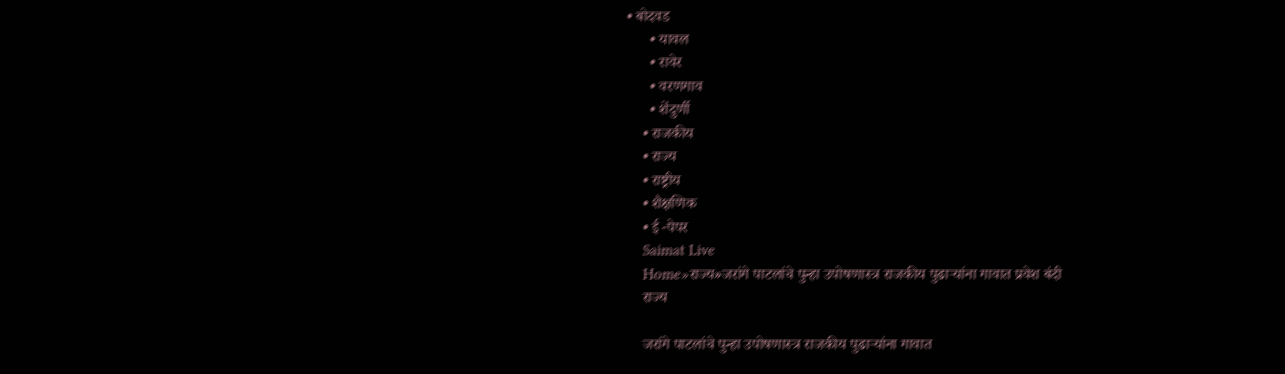• बोदवड
      • यावल
      • रावेर
      • वरणगाव
      • शेंदुर्णी
    • राजकीय
    • राज्य
    • राष्ट्रीय
    • शैक्षणिक
    • ई -पेपर
    Saimat Live
    Home»राज्य»जरांगे पाटलांचे पुन्हा उपोषणास्त्र राजकीय पुढाऱ्यांना गावात प्रवेश बंदी
    राज्य

    जरांगे पाटलांचे पुन्हा उपोषणास्त्र राजकीय पुढाऱ्यांना गावात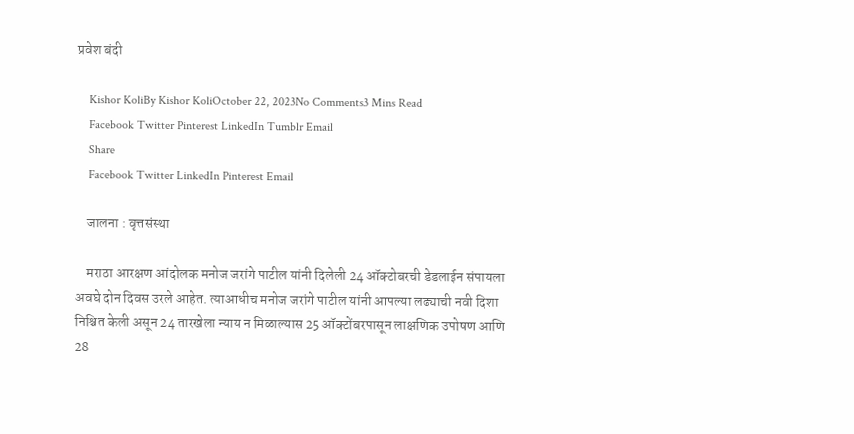प्रवेश बंदी

    Kishor KoliBy Kishor KoliOctober 22, 2023No Comments3 Mins Read
    Facebook Twitter Pinterest LinkedIn Tumblr Email
    Share
    Facebook Twitter LinkedIn Pinterest Email

    जालना : वृत्तसंस्था

    मराठा आरक्षण आंदोलक मनोज जरांगे पाटील यांनी दिलेली 24 ऑक्टोबरची डेडलाईन संपायला अवघे दोन दिवस उरले आहेत. त्याआधीच मनोज जरांगे पाटील यांनी आपल्या लढ्याची नवी दिशा निश्चित केली असून 24 तारखेला न्याय न मिळाल्यास 25 ऑक्टोंबरपासून लाक्षणिक उपोषण आणि 28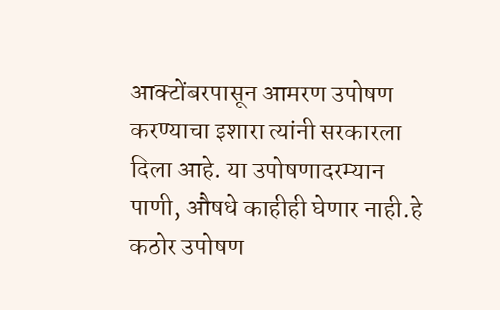आक्टोंबरपासून आमरण उपोषण करण्याचा इशारा त्यांनी सरकारला दिला आहे. या उपोषणादरम्यान पाणी, औषधे काहीही घेणार नाही.हे कठोर उपोषण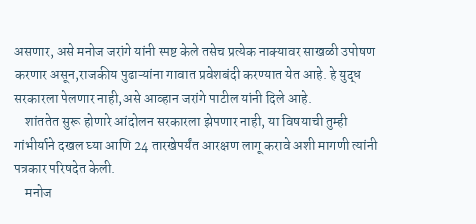असणार, असे मनोज जरांगे यांनी स्पष्ट केले तसेच प्रत्येक नाक्यावर साखळी उपोषण करणार असून,राजकीय पुढाऱ्यांना गावात प्रवेशबंदी करण्यात येत आहे. हे युद्ध सरकारला पेलणार नाही,असे आव्हान जरांगे पाटील यांनी दिले आहे.
    शांततेत सुरू होणारे आंदोलन सरकारला झेपणार नाही, या विषयाची तुम्ही गांभीर्याने दखल घ्या आणि 24 तारखेपर्यंत आरक्षण लागू करावे अशी मागणी त्यांनी पत्रकार परिषदेत केली.
    मनोज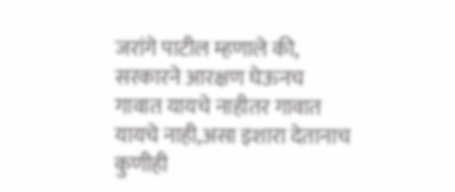जरांगे पाटील म्हणाले की, सरकारने आरक्षण घेऊनच गावात यायचे नाहीतर गावात यायचे नाही,असा इशारा देतानाच कुणीही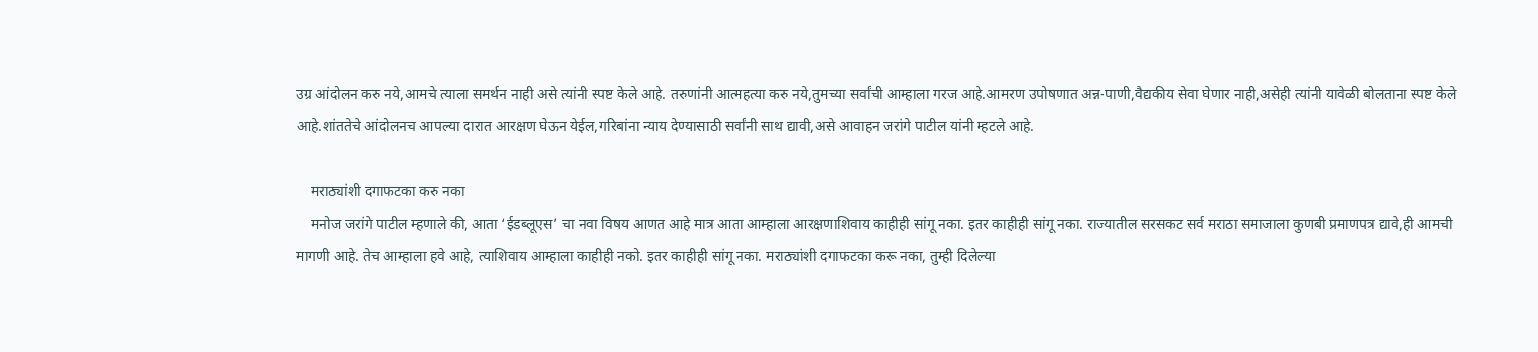उग्र आंदोलन करु नये,आमचे त्याला समर्थन नाही असे त्यांनी स्पष्ट केले आहे. तरुणांनी आत्महत्या करु नये,तुमच्या सर्वांची आम्हाला गरज आहे.आमरण उपोषणात अन्न-पाणी,वैद्यकीय सेवा घेणार नाही,असेही त्यांनी यावेळी बोलताना स्पष्ट केले आहे.शांततेचे आंदोलनच आपल्या दारात आरक्षण घेऊन येईल,गरिबांना न्याय देण्यासाठी सर्वांनी साथ द्यावी,असे आवाहन जरांगे पाटील यांनी म्हटले आहे.

    मराठ्यांशी दगाफटका करु नका
    मनोज जरांगे पाटील म्हणाले की, आता ‘ईडब्लूएस’ चा नवा विषय आणत आहे मात्र आता आम्हाला आरक्षणाशिवाय काहीही सांगू नका. इतर काहीही सांगू नका. राज्यातील सरसकट सर्व मराठा समाजाला कुणबी प्रमाणपत्र द्यावे,ही आमची मागणी आहे. तेच आम्हाला हवे आहे, त्याशिवाय आम्हाला काहीही नको. इतर काहीही सांगू नका. मराठ्यांशी दगाफटका करू नका, तुम्ही दिलेल्या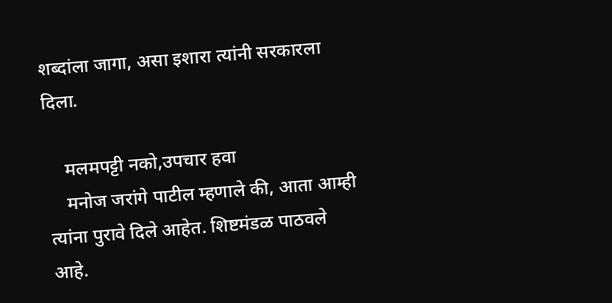शब्दांला जागा, असा इशारा त्यांनी सरकारला दिला.

    मलमपट्टी नको,उपचार हवा
    मनोज जरांगे पाटील म्हणाले की, आता आम्ही त्यांना पुरावे दिले आहेत. शिष्टमंडळ पाठवले आहे.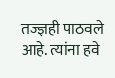तज्ज्ञही पाठवले आहे. त्यांना हवे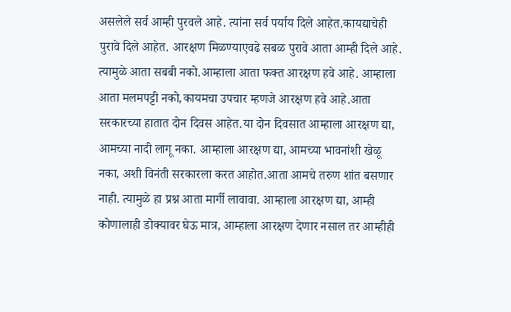असलेले सर्व आम्ही पुरवले आहे. त्यांना सर्व पर्याय दिले आहेत.कायद्याचेही पुरावे दिले आहेत. आरक्षण मिळण्याएवढे सबळ पुरावे आता आम्ही दिले आहे. त्यामुळे आता सबबी नको.आम्हाला आता फक्त आरक्षण हवे आहे. आम्हाला आता मलमपट्टी नको,कायमचा उपचार म्हणजे आरक्षण हवे आहे.आता सरकारच्या हातात दोन दिवस आहेत.या दोन दिवसात आम्हाला आरक्षण द्या, आमच्या नादी लागू नका. आम्हाला आरक्षण द्या, आमच्या भावनांशी खेळू नका, अशी विनंती सरकारला करत आहोत.आता आमचे तरुण शांत बसणार नाही. त्यामुळे हा प्रश्न आता मार्गी लावावा. आम्हाला आरक्षण द्या, आम्ही कोणालाही डोक्यावर घेऊ मात्र, आम्हाला आरक्षण देणार नसाल तर आम्हीही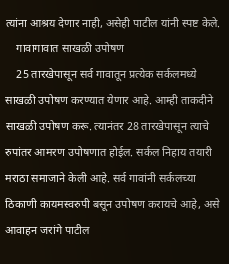त्यांना आश्रय देणार नाही, असेही पाटील यांनी स्पष्ट केले.
    गावागावात साखळी उपोषण
    25 तारखेपासून सर्व गावातून प्रत्येक सर्कलमध्ये साखळी उपोषण करण्यात येणार आहे. आम्ही ताकदीने साखळी उपोषण करू. त्यानंतर 28 तारखेपासून त्याचे रुपांतर आमरण उपोषणात होईल. सर्कल निहाय तयारी मराठा समाजाने केली आहे. सर्व गावांनी सर्कलच्या ठिकाणी कायमस्वरुपी बसून उपोषण करायचे आहे, असे आवाहन जरांगे पाटील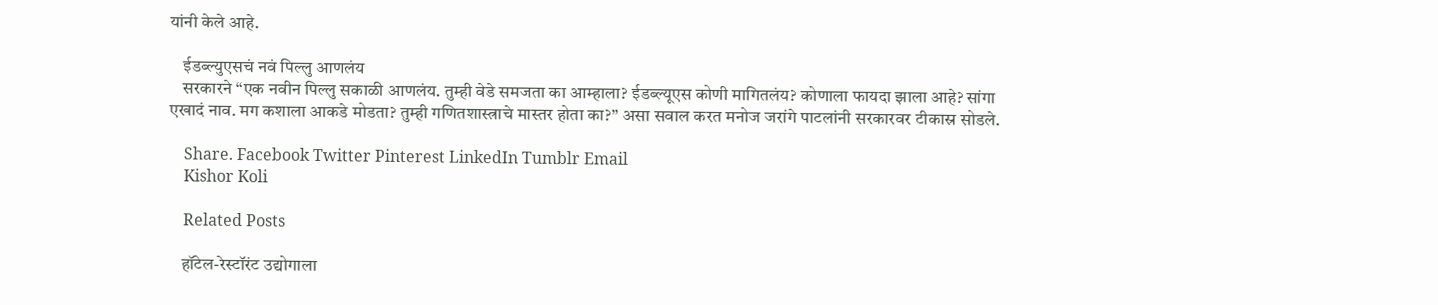यांनी केले आहे.

    ईडब्ल्युएसचं नवं पिल्लु आणलंय
    सरकारने “एक नवीन पिल्लु सकाळी आणलंय. तुम्ही वेडे समजता का आम्हाला? ईडब्ल्यूएस कोणी मागितलंय? कोणाला फायदा झाला आहे? सांगा एखादं नाव. मग कशाला आकडे मोडता? तुम्ही गणितशास्त्राचे मास्तर होता का?” असा सवाल करत मनोज जरांगे पाटलांनी सरकारवर टीकास्र सोडले.

    Share. Facebook Twitter Pinterest LinkedIn Tumblr Email
    Kishor Koli

    Related Posts

    हॉटेल-रेस्टॉरंट उद्योगाला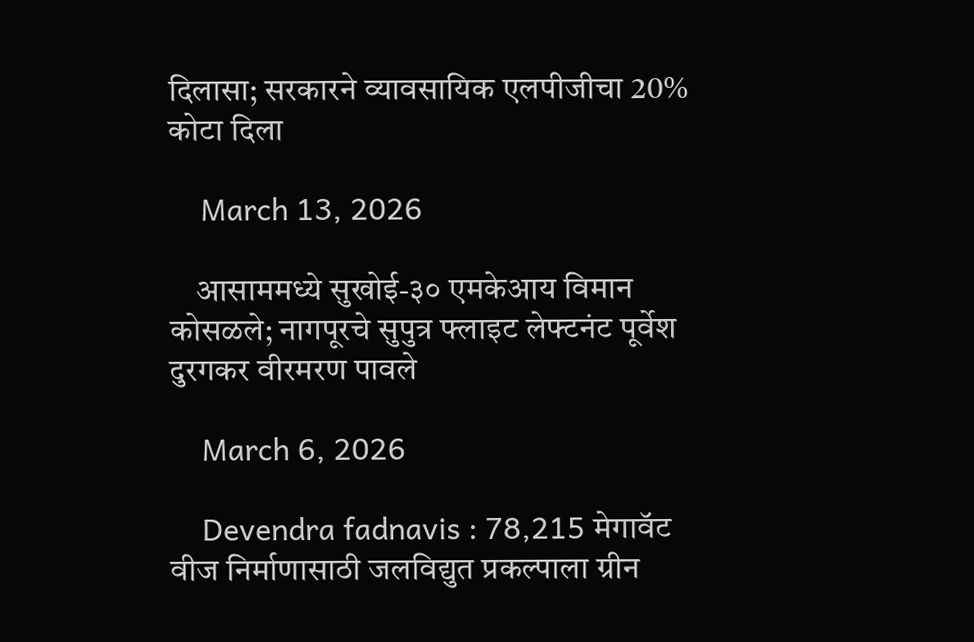दिलासा; सरकारने व्यावसायिक एलपीजीचा 20% कोटा दिला

    March 13, 2026

    आसाममध्ये सुखोई-३० एमकेआय विमान कोसळले; नागपूरचे सुपुत्र फ्लाइट लेफ्टनंट पूर्वेश दुरगकर वीरमरण पावले

    March 6, 2026

    Devendra fadnavis : 78,215 मेगावॅट वीज निर्माणासाठी जलविद्युत प्रकल्पाला ग्रीन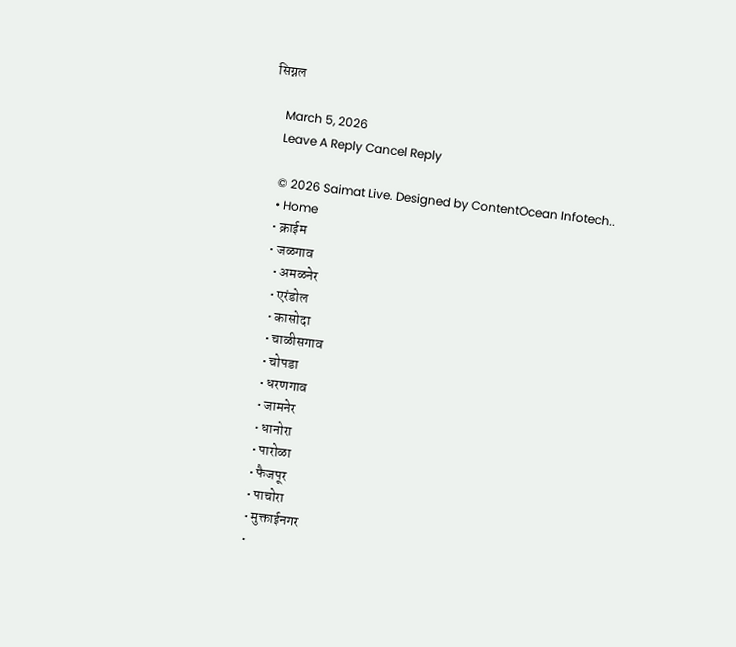सिग्नल

    March 5, 2026
    Leave A Reply Cancel Reply

    © 2026 Saimat Live. Designed by ContentOcean Infotech..
    • Home
    • क्राईम
    • जळगाव
      • अमळनेर
      • एरंडोल
      • कासोदा
      • चाळीसगाव
      • चोपडा
      • धरणगाव
      • जामनेर
      • धानोरा
      • पारोळा
      • फैजपूर
      • पाचोरा
      • मुक्ताईनगर
      •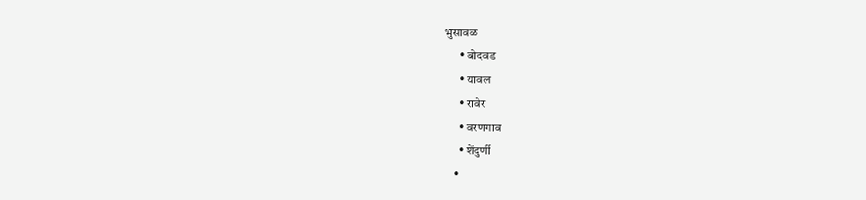भुसावळ
      • बोदवड
      • यावल
      • रावेर
      • वरणगाव
      • शेंदुर्णी
    •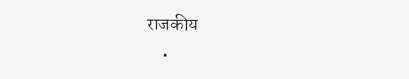राजकीय
    •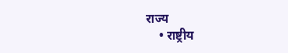राज्य
    • राष्ट्रीय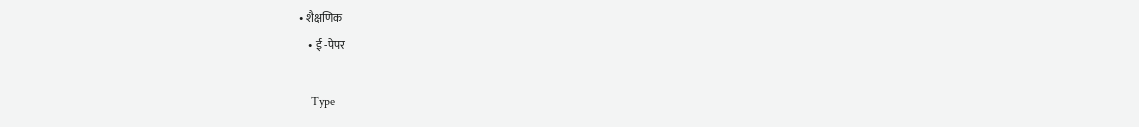• शैक्षणिक
    • ई -पेपर

    Type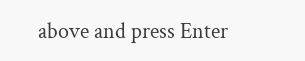above and press Enter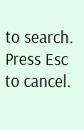to search. Press Esc to cancel.